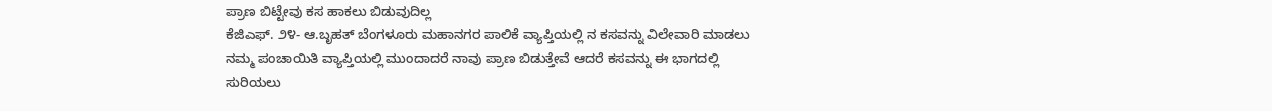ಪ್ರಾಣ ಬಿಟ್ಟೇವು ಕಸ ಹಾಕಲು ಬಿಡುವುದಿಲ್ಲ
ಕೆಜಿಎಫ್. ೨೪- ಆ.ಬೃಹತ್ ಬೆಂಗಳೂರು ಮಹಾನಗರ ಪಾಲಿಕೆ ವ್ಯಾಪ್ತಿಯಲ್ಲಿ ನ ಕಸವನ್ನು ವಿಲೇವಾರಿ ಮಾಡಲು ನಮ್ಮ ಪಂಚಾಯಿತಿ ವ್ಯಾಪ್ತಿಯಲ್ಲಿ ಮುಂದಾದರೆ ನಾವು ಪ್ರಾಣ ಬಿಡುತ್ತೇವೆ ಆದರೆ ಕಸವನ್ನು ಈ ಭಾಗದಲ್ಲಿ ಸುರಿಯಲು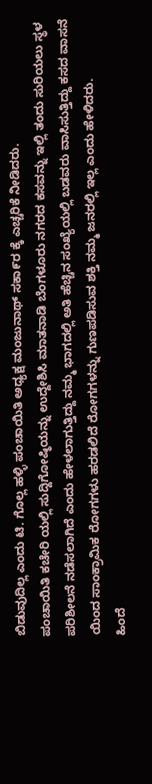ಬಿಡುವುದಿಲ್ಲ ಎಂದು ಟಿ. ಗೊಲ್ಲ ಹಳ್ಳಿ ಪಂಚಾಯಿತಿ ಅಧ್ಯಕ್ಷ ಮಂಜುನಾಥ್ ಸಕಾ೯ರ ಕ್ಕೆ ಎಚ್ಚರಿಕೆ ನೀಡಿದರು.
ಪಂಚಾಯಿತಿ ಕಚೇರಿ ಯಲ್ಲಿ ಸುದ್ದಿಗೋಷ್ಠಿಯನ್ನು ಉದ್ದೇಶಿಸಿ ಮಾತನಾಡಿ ಬೆಂಗಳೂರು ನಗರದ ಕಸವನ್ನು ಇಲ್ಲಿ ತಂದು ಸುರಿಯಲು ಸ್ಥಳ ಪರಿಶೀಲನೆ ನಡೆಸಲಾಗಿದೆ ಎಂದು ಹೇಳಲಾಗುತ್ತಿದ್ದು ನಮ್ಮ ಭಾಗದಲ್ಲಿ ಅತಿ ಹೆಚ್ಚಿನ ಸಂಖ್ಯೆಯಲ್ಲಿ ಬಡವರು ವಾಸಿಸುತ್ತಿದ್ದು ಕಸದ ವಾಸನೆ ಯಿಂದ ಸಾಂಕ್ರಾಮಿಕ ರೋಗಗಳು ಹರಡಲಿದೆ ರೋಗಗಳನ್ನು ಗುಣಪಡಿಸುವ ಶಕ್ತಿ ನಮ್ಮ ಜನರಲ್ಲಿ ಇಲ್ಲ ಎಂದು ಹೇಳಿದರು.
ಹಿಂದೆ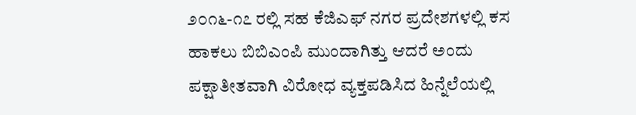೨೦೧೬-೧೭ ರಲ್ಲಿ ಸಹ ಕೆಜಿಎಫ್ ನಗರ ಪ್ರದೇಶಗಳಲ್ಲಿ ಕಸ ಹಾಕಲು ಬಿಬಿಎಂಪಿ ಮುಂದಾಗಿತ್ತು ಆದರೆ ಅಂದು ಪಕ್ಷಾತೀತವಾಗಿ ವಿರೋಧ ವ್ಯಕ್ತಪಡಿಸಿದ ಹಿನ್ನೆಲೆಯಲ್ಲಿ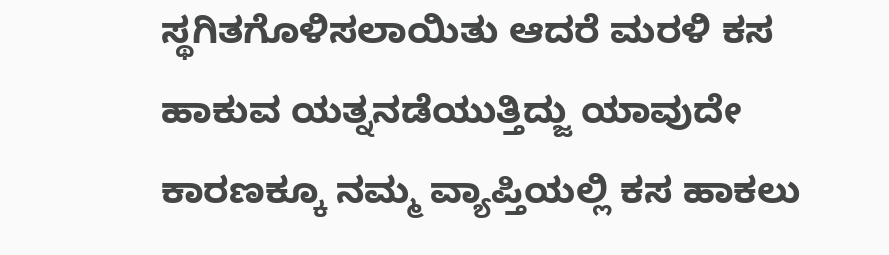ಸ್ಥಗಿತಗೊಳಿಸಲಾಯಿತು ಆದರೆ ಮರಳಿ ಕಸ ಹಾಕುವ ಯತ್ನನಡೆಯುತ್ತಿದ್ಜು ಯಾವುದೇ ಕಾರಣಕ್ಕೂ ನಮ್ಮ ವ್ಯಾಪ್ತಿಯಲ್ಲಿ ಕಸ ಹಾಕಲು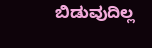ಬಿಡುವುದಿಲ್ಲ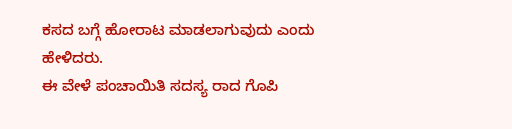ಕಸದ ಬಗ್ಗೆ ಹೋರಾಟ ಮಾಡಲಾಗುವುದು ಎಂದು ಹೇಳಿದರು.
ಈ ವೇಳೆ ಪಂಚಾಯಿತಿ ಸದಸ್ಯ ರಾದ ಗೊಪಿ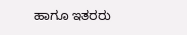ಹಾಗೂ ಇತರರು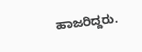ಹಾಜರಿದ್ದರು.